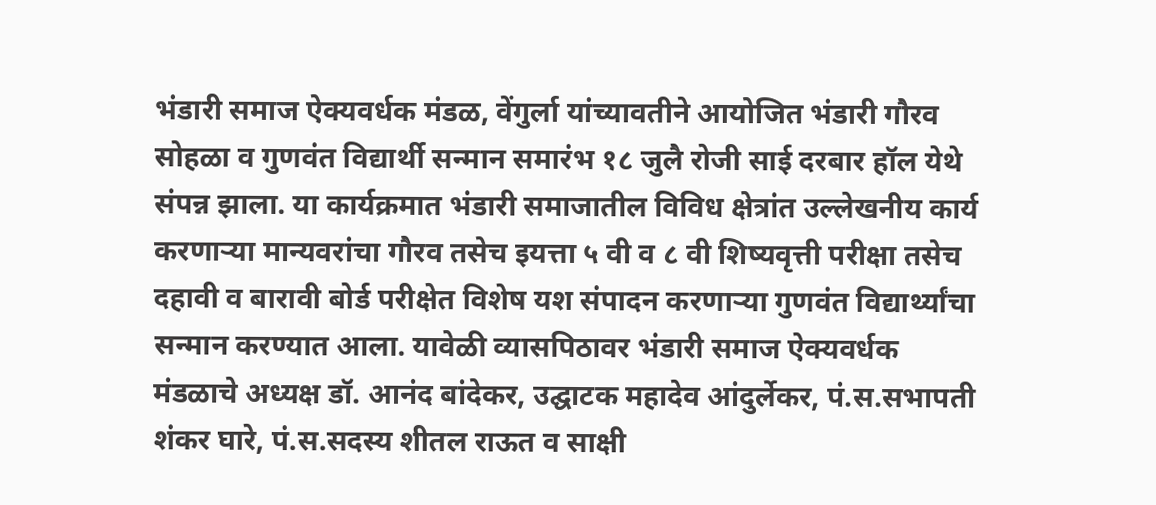भंडारी समाज ऐक्यवर्धक मंडळ, वेंगुर्ला यांच्यावतीने आयोजित भंडारी गौरव सोहळा व गुणवंत विद्यार्थी सन्मान समारंभ १८ जुलै रोजी साई दरबार हॉल येथे संपन्न झाला. या कार्यक्रमात भंडारी समाजातील विविध क्षेत्रांत उल्लेखनीय कार्य करणाऱ्या मान्यवरांचा गौरव तसेच इयत्ता ५ वी व ८ वी शिष्यवृत्ती परीक्षा तसेच दहावी व बारावी बोर्ड परीक्षेत विशेष यश संपादन करणाऱ्या गुणवंत विद्यार्थ्यांचा सन्मान करण्यात आला. यावेळी व्यासपिठावर भंडारी समाज ऐक्यवर्धक मंडळाचे अध्यक्ष डॉ. आनंद बांदेकर, उद्घाटक महादेव आंदुर्लेकर, पं.स.सभापती शंकर घारे, पं.स.सदस्य शीतल राऊत व साक्षी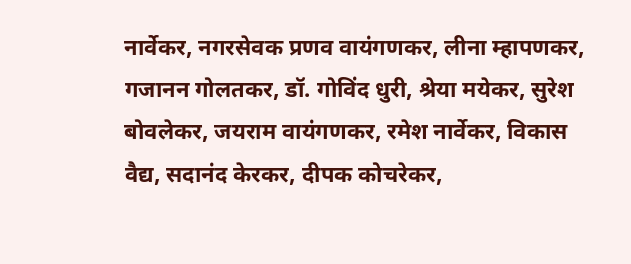नार्वेकर, नगरसेवक प्रणव वायंगणकर, लीना म्हापणकर, गजानन गोलतकर, डॉ. गोविंद धुरी, श्रेया मयेकर, सुरेश बोवलेकर, जयराम वायंगणकर, रमेश नार्वेकर, विकास वैद्य, सदानंद केरकर, दीपक कोचरेकर,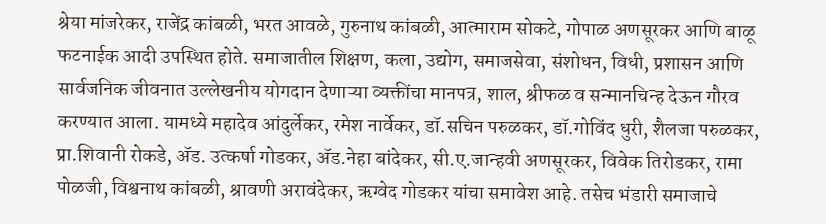श्रेया मांजरेकर, राजेंद्र कांबळी, भरत आवळे, गुरुनाथ कांबळी, आत्माराम सोकटे, गोपाळ अणसूरकर आणि बाळू फटनाईक आदी उपस्थित होते. समाजातील शिक्षण, कला, उद्योग, समाजसेवा, संशोधन, विधी, प्रशासन आणि सार्वजनिक जीवनात उल्लेखनीय योगदान देणाऱ्या व्यक्तींचा मानपत्र, शाल, श्रीफळ व सन्मानचिन्ह देऊन गौरव करण्यात आला. यामध्ये महादेव आंदुर्लेकर, रमेश नार्वेकर, डॉ.सचिन परुळकर, डॉ.गोविंद धुरी, शैलजा परुळकर, प्रा.शिवानी रोकडे, ॲड. उत्कर्षा गोडकर, ॲड.नेहा बांदेकर, सी.ए.जान्हवी अणसूरकर, विवेक तिरोडकर, रामा पोळजी, विश्वनाथ कांबळी, श्रावणी अरावंदेकर, ऋग्वेद गोडकर यांचा समावेश आहे. तसेच भंडारी समाजाचे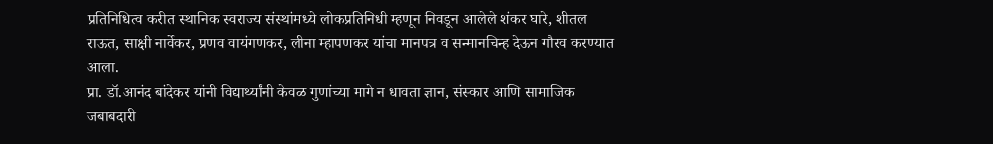प्रतिनिधित्व करीत स्थानिक स्वराज्य संस्थांमध्ये लोकप्रतिनिधी म्हणून निवडून आलेले शंकर घारे, शीतल राऊत, साक्षी नार्वेकर, प्रणव वायंगणकर, लीना म्हापणकर यांचा मानपत्र व सन्मानचिन्ह देऊन गौरव करण्यात आला.
प्रा. डॉ.आनंद बांदेकर यांनी विद्यार्थ्यांनी केवळ गुणांच्या मागे न धावता ज्ञान, संस्कार आणि सामाजिक जबाबदारी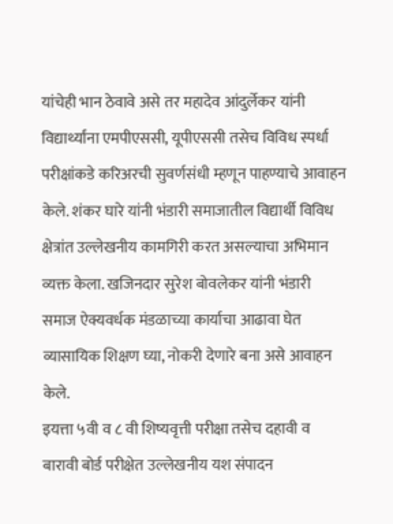यांचेही भान ठेवावे असे तर महादेव आंदुर्लेकर यांनी विद्यार्थ्यांना एमपीएससी, यूपीएससी तसेच विविध स्पर्धा परीक्षांकडे करिअरची सुवर्णसंधी म्हणून पाहण्याचे आवाहन केले. शंकर घारे यांनी भंडारी समाजातील विद्यार्थी विविध क्षेत्रांत उल्लेखनीय कामगिरी करत असल्याचा अभिमान व्यक्त केला. खजिनदार सुरेश बोवलेकर यांनी भंडारी समाज ऐक्यवर्धक मंडळाच्या कार्याचा आढावा घेत व्यासायिक शिक्षण घ्या, नोकरी देणारे बना असे आवाहन केले.
इयत्ता ५वी व ८ वी शिष्यवृत्ती परीक्षा तसेच दहावी व बारावी बोर्ड परीक्षेत उल्लेखनीय यश संपादन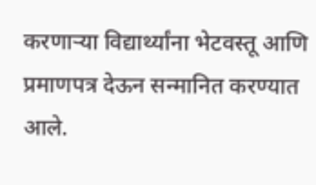करणाऱ्या विद्यार्थ्यांना भेटवस्तू आणि प्रमाणपत्र देऊन सन्मानित करण्यात आले.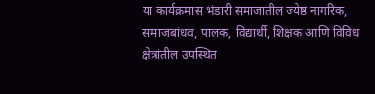या कार्यक्रमास भंडारी समाजातील ज्येष्ठ नागरिक, समाजबांधव, पालक, विद्यार्थी, शिक्षक आणि विविध क्षेत्रांतील उपस्थित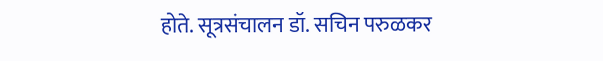होते. सूत्रसंचालन डॉ. सचिन परुळकर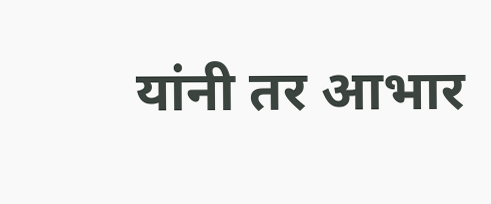यांनी तर आभार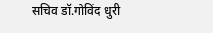सचिव डॉ.गोविंद धुरी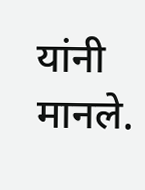यांनी मानले.